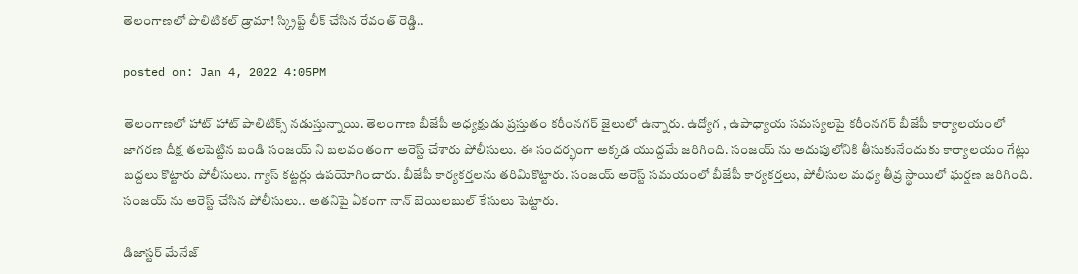తెలంగాణలో పొలిటికల్ డ్రామా! స్క్రిప్ట్ లీక్ చేసిన రేవంత్ రెడ్డి..

posted on: Jan 4, 2022 4:05PM

తెలంగాణలో హాట్ హాట్ పాలిటిక్స్ నడుస్తున్నాయి. తెలంగాణ బీజేపీ అధ్యక్షుడు ప్రస్తుతం కరీంనగర్ జైలులో ఉన్నారు. ఉద్యోగ , ఉపాధ్యాయ సమస్యలపై కరీంనగర్ బీజేపీ కార్యాలయంలో జాగరణ దీక్ష తలపెట్టిన బండి సంజయ్ ని బలవంతంగా అరెస్ట్ చేశారు పోలీసులు. ఈ సందర్భంగా అక్కడ యుద్దమే జరిగింది. సంజయ్ ను అదుపులోనికి తీసుకునేందుకు కార్యాలయం గేట్లు బద్దలు కొట్టారు పోలీసులు. గ్యాస్ కట్టర్లు ఉపయోగించారు. బీజేపీ కార్యకర్తలను తరిమికొట్టారు. సంజయ్ అరెస్ట్ సమయంలో బీజేపీ కార్యకర్తలు, పోలీసుల మధ్య తీవ్ర స్థాయిలో ఘర్షణ జరిగింది. సంజయ్ ను అరెస్ట్ చేసిన పోలీసులు.. అతనిపై ఏకంగా నాన్ బెయిలబుల్ కేసులు పెట్టారు.

డిజాస్టర్ మేనేజ్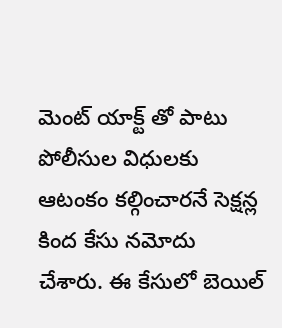మెంట్ యాక్ట్ తో పాటు పోలీసుల విధులకు ఆటంకం కల్గించారనే సెక్షన్ల కింద కేసు నమోదు చేశారు. ఈ కేసులో బెయిల్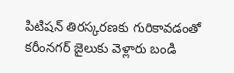పిటిషన్ తిరస్కరణకు గురికావడంతో కరీంనగర్ జైలుకు వెళ్లారు బండి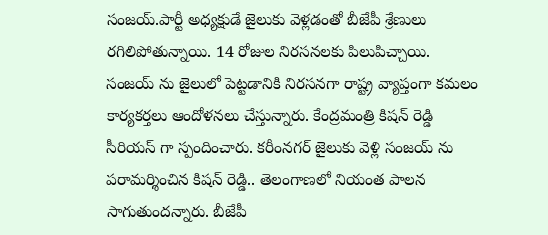సంజయ్.పార్టీ అధ్యక్షుడే జైలుకు వెళ్లడంతో బీజేపీ శ్రేణులు రగిలిపోతున్నాయి. 14 రోజుల నిరసనలకు పిలుపిచ్చాయి. సంజయ్ ను జైలులో పెట్టడానికి నిరసనగా రాష్ట్ర వ్యాప్తంగా కమలం కార్యకర్తలు ఆందోళనలు చేస్తున్నారు. కేంద్రమంత్రి కిషన్ రెడ్డి సీరియస్ గా స్పందించారు. కరీంనగర్ జైలుకు వెళ్లి సంజయ్ ను పరామర్శించిన కిషన్ రెడ్డి.. తెలంగాణలో నియంత పాలన సాగుతుందన్నారు. బీజేపీ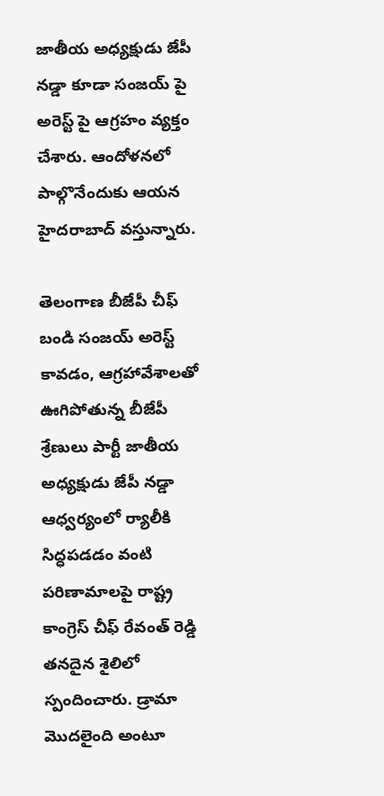జాతీయ అధ్యక్షుడు జేపీ నడ్డా కూడా సంజయ్ పై అరెస్ట్ పై ఆగ్రహం వ్యక్తం చేశారు. ఆందోళనలో పాల్గొనేందుకు ఆయన హైదరాబాద్ వస్తున్నారు.

తెలంగాణ బీజేపీ చీఫ్ బండి సంజయ్ అరెస్ట్ కావడం, ఆగ్రహావేశాలతో ఊగిపోతున్న బీజేపీ శ్రేణులు పార్టీ జాతీయ అధ్యక్షుడు జేపీ నడ్డా ఆధ్వర్యంలో ర్యాలీకి సిద్ధపడడం వంటి పరిణామాలపై రాష్ట్ర కాంగ్రెస్ చీఫ్ రేవంత్ రెడ్డి తనదైన శైలిలో స్పందించారు. డ్రామా మొదలైంది అంటూ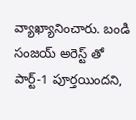వ్యాఖ్యానించారు. బండి సంజయ్ అరెస్ట్ తో పార్ట్-1 పూర్తయిందని,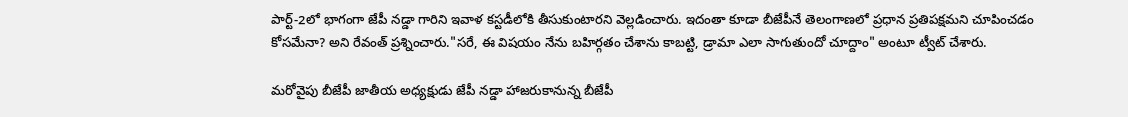పార్ట్-2లో భాగంగా జేపీ నడ్డా గారిని ఇవాళ కస్టడీలోకి తీసుకుంటారని వెల్లడించారు. ఇదంతా కూడా బీజేపీనే తెలంగాణలో ప్రధాన ప్రతిపక్షమని చూపించడం కోసమేనా? అని రేవంత్ ప్రశ్నించారు."సరే, ఈ విషయం నేను బహిర్గతం చేశాను కాబట్టి, డ్రామా ఎలా సాగుతుందో చూద్దాం" అంటూ ట్వీట్ చేశారు.

మరోవైపు బీజేపీ జాతీయ అధ్యక్షుడు జేపీ నడ్డా హాజరుకానున్న బీజేపీ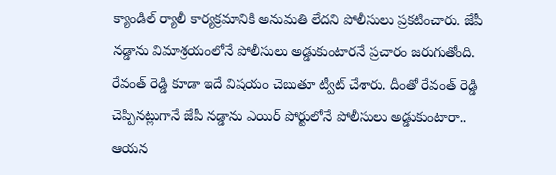క్యాండిల్ ర్యాలీ కార్యక్రమానికి అనుమతి లేదని పోలీసులు ప్రకటించారు. జేపీ నడ్డాను విమాశ్రయంలోనే పోలీసులు అడ్డుకుంటారనే ప్రచారం జరుగుతోంది. రేవంత్ రెడ్డి కూడా ఇదే విషయం చెబుతూ ట్వీట్ చేశారు. దీంతో రేవంత్ రెడ్డి చెప్పినట్లుగానే జేపీ నడ్డాను ఎయిర్ పోర్టులోనే పోలీసులు అడ్డుకుంటారా.. ఆయన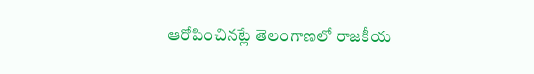ఆరోపించినట్లే తెలంగాణలో రాజకీయ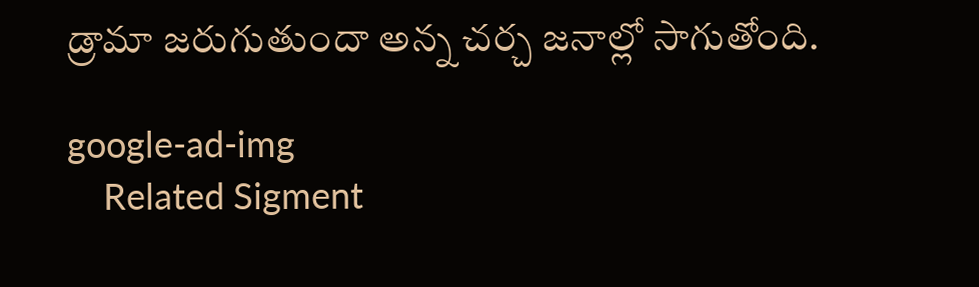డ్రామా జరుగుతుందా అన్న చర్చ జనాల్లో సాగుతోంది.

google-ad-img
    Related Sigment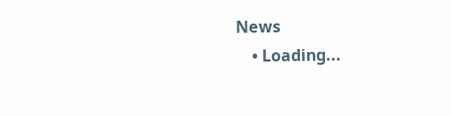News
    • Loading...